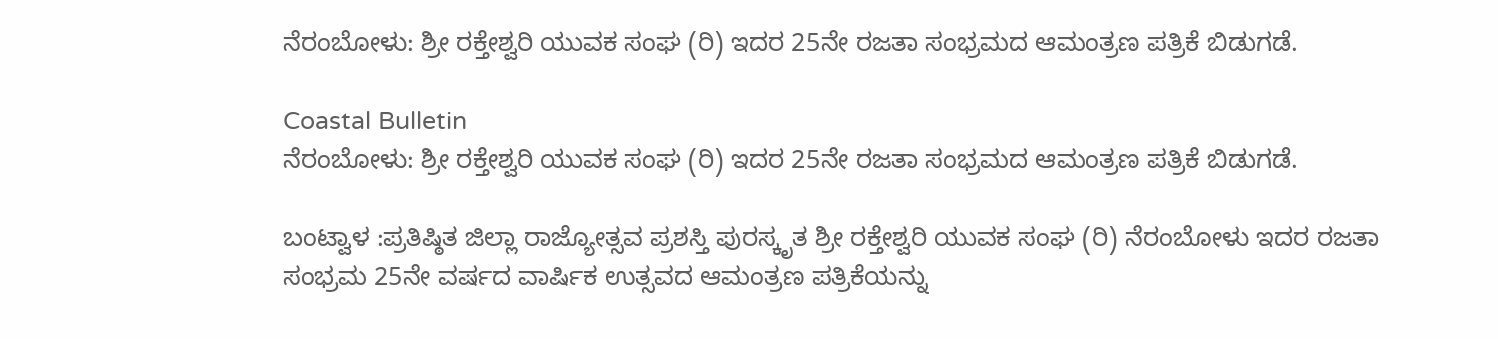ನೆರಂಬೋಳು: ಶ್ರೀ ರಕ್ತೇಶ್ವರಿ ಯುವಕ ಸಂಘ (ರಿ) ಇದರ 25ನೇ ರಜತಾ ಸಂಭ್ರಮದ ಆಮಂತ್ರಣ ಪತ್ರಿಕೆ ಬಿಡುಗಡೆ.

Coastal Bulletin
ನೆರಂಬೋಳು: ಶ್ರೀ ರಕ್ತೇಶ್ವರಿ ಯುವಕ ಸಂಘ (ರಿ) ಇದರ 25ನೇ ರಜತಾ ಸಂಭ್ರಮದ ಆಮಂತ್ರಣ ಪತ್ರಿಕೆ ಬಿಡುಗಡೆ.

ಬಂಟ್ವಾಳ :ಪ್ರತಿಷ್ಠಿತ ಜಿಲ್ಲಾ ರಾಜ್ಯೋತ್ಸವ ಪ್ರಶಸ್ತಿ ಪುರಸ್ಕೃತ ಶ್ರೀ ರಕ್ತೇಶ್ವರಿ ಯುವಕ ಸಂಘ (ರಿ) ನೆರಂಬೋಳು ಇದರ ರಜತಾ ಸಂಭ್ರಮ 25ನೇ ವರ್ಷದ ವಾರ್ಷಿಕ ಉತ್ಸವದ ಆಮಂತ್ರಣ ಪತ್ರಿಕೆಯನ್ನು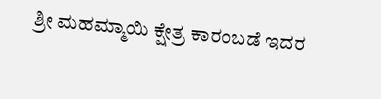ಶ್ರೀ ಮಹಮ್ಮಾಯಿ ಕ್ಷೇತ್ರ ಕಾರಂಬಡೆ ಇದರ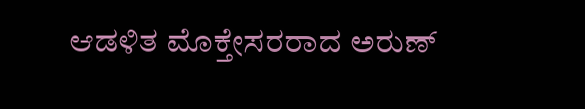ಆಡಳಿತ ಮೊಕ್ತೇಸರರಾದ ಅರುಣ್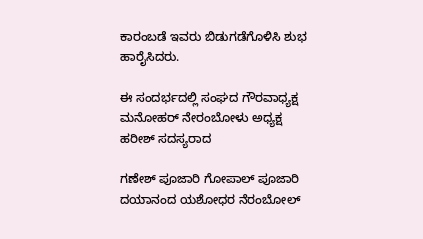ಕಾರಂಬಡೆ ಇವರು ಬಿಡುಗಡೆಗೊಳಿಸಿ ಶುಭ ಹಾರೈಸಿದರು.

ಈ ಸಂದರ್ಭದಲ್ಲಿ ಸಂಘದ ಗೌರವಾಧ್ಯಕ್ಷ ಮನೋಹರ್ ನೇರಂಬೋಳು ಅಧ್ಯಕ್ಷ ಹರೀಶ್ ಸದಸ್ಯರಾದ

ಗಣೇಶ್ ಪೂಜಾರಿ ಗೋಪಾಲ್ ಪೂಜಾರಿ ದಯಾನಂದ ಯಶೋಧರ ನೆರಂಬೋಲ್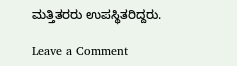ಮತ್ತಿತರರು ಉಪಸ್ಥಿತರಿದ್ದರು.

Leave a Comment